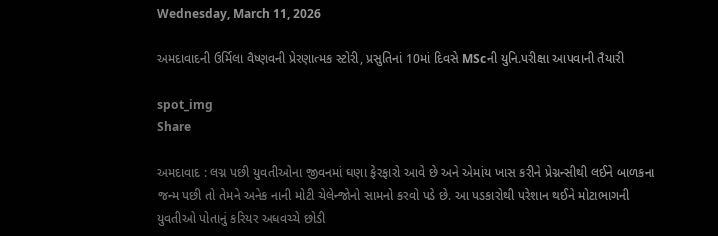Wednesday, March 11, 2026

અમદાવાદની ઉર્મિલા વૈષ્ણવની પ્રેરણાત્મક સ્ટોરી, પ્રસુતિનાં 10માં દિવસે MScની યુનિ.પરીક્ષા આપવાની તૈયારી

spot_img
Share

અમદાવાદ : લગ્ન પછી યુવતીઓના જીવનમાં ઘણા ફેરફારો આવે છે અને એમાંય ખાસ કરીને પ્રેગ્નન્સીથી લઈને બાળકના જન્મ પછી તો તેમને અનેક નાની મોટી ચેલેન્જોનો સામનો કરવો પડે છે. આ પડકારોથી પરેશાન થઈને મોટાભાગની યુવતીઓ પોતાનું કરિયર અધવચ્ચે છોડી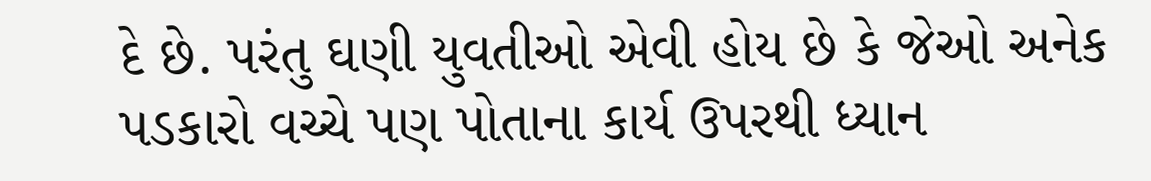દે છે. પરંતુ ઘણી યુવતીઓ એવી હોય છે કે જેઓ અનેક પડકારો વચ્ચે પણ પોતાના કાર્ય ઉપરથી ધ્યાન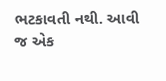ભટકાવતી નથી. આવી જ એક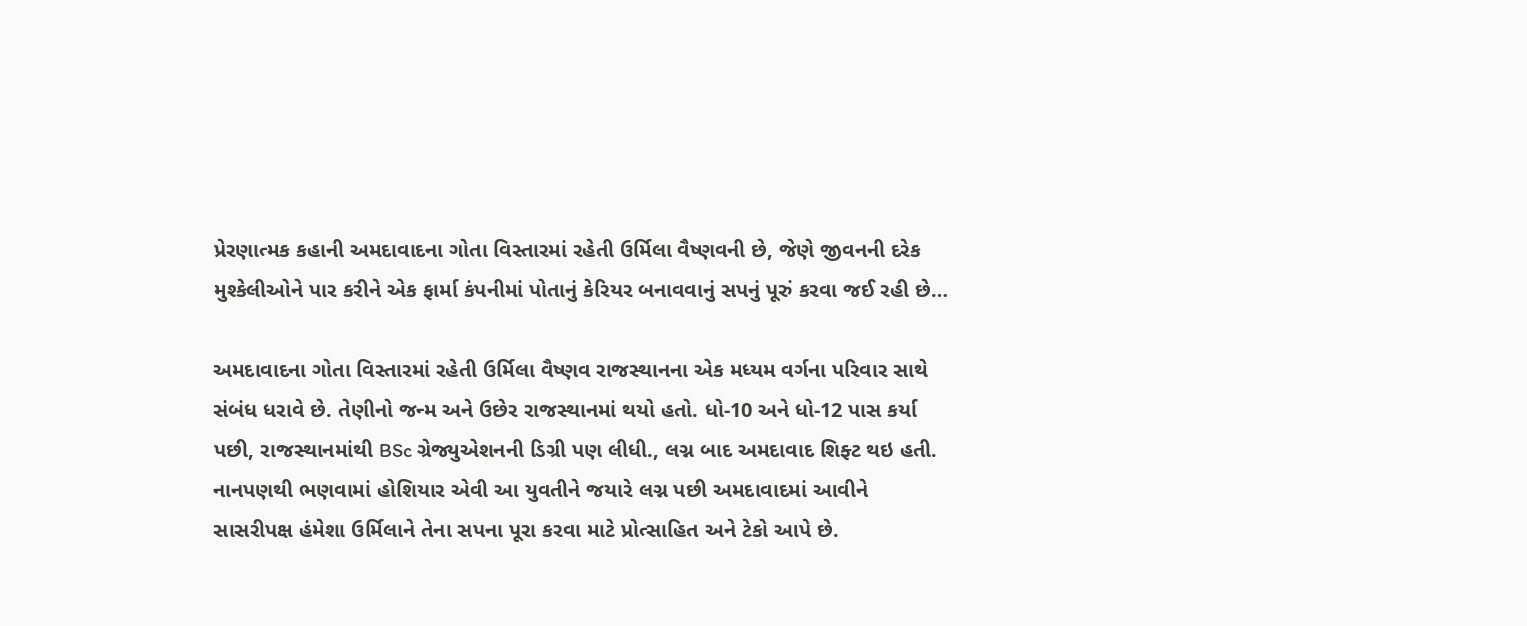પ્રેરણાત્મક કહાની અમદાવાદના ગોતા વિસ્તારમાં રહેતી ઉર્મિલા વૈષ્ણવની છે, જેણે જીવનની દરેક મુશ્કેલીઓને પાર કરીને એક ફાર્મા કંપનીમાં પોતાનું કેરિયર બનાવવાનું સપનું પૂરું કરવા જઈ રહી છે…

અમદાવાદના ગોતા વિસ્તારમાં રહેતી ઉર્મિલા વૈષ્ણવ રાજસ્થાનના એક મધ્યમ વર્ગના પરિવાર સાથે સંબંધ ધરાવે છે. તેણીનો જન્મ અને ઉછેર રાજસ્થાનમાં થયો હતો. ધો-10 અને ધો-12 પાસ કર્યા પછી, રાજસ્થાનમાંથી BSc ગ્રેજ્યુએશનની ડિગ્રી પણ લીધી., લગ્ન બાદ અમદાવાદ શિફ્ટ થઇ હતી. નાનપણથી ભણવામાં હોશિયાર એવી આ યુવતીને જયારે લગ્ન પછી અમદાવાદમાં આવીને સાસરીપક્ષ હંમેશા ઉર્મિલાને તેના સપના પૂરા કરવા માટે પ્રોત્સાહિત અને ટેકો આપે છે.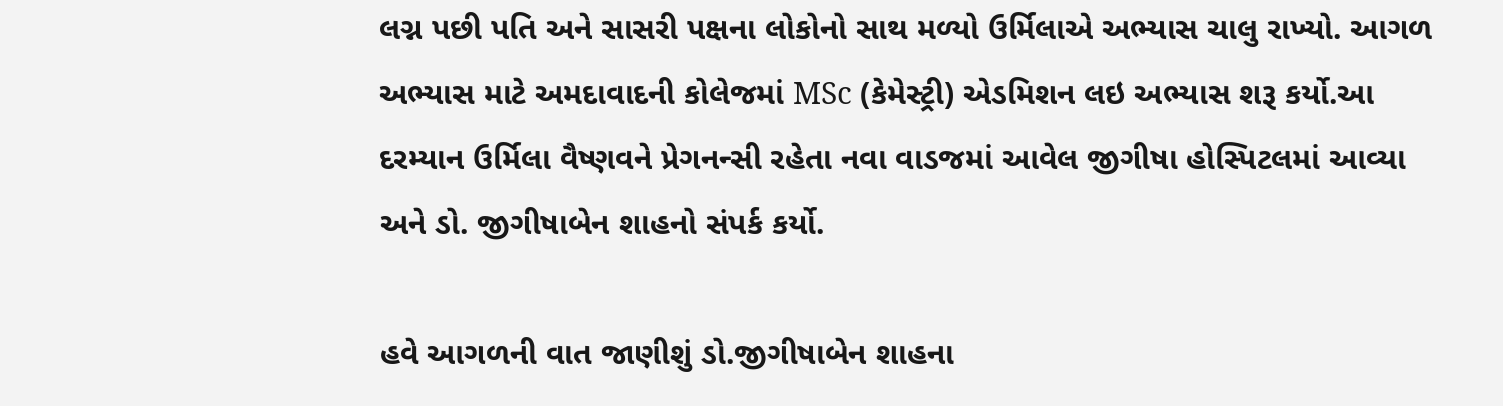લગ્ન પછી પતિ અને સાસરી પક્ષના લોકોનો સાથ મળ્યો ઉર્મિલાએ અભ્યાસ ચાલુ રાખ્યો. આગળ અભ્યાસ માટે અમદાવાદની કોલેજમાં MSc (કેમેસ્ટ્રી) એડમિશન લઇ અભ્યાસ શરૂ કર્યો.આ દરમ્યાન ઉર્મિલા વૈષ્ણવને પ્રેગનન્સી રહેતા નવા વાડજમાં આવેલ જીગીષા હોસ્પિટલમાં આવ્યા અને ડો. જીગીષાબેન શાહનો સંપર્ક કર્યો.

હવે આગળની વાત જાણીશું ડો.જીગીષાબેન શાહના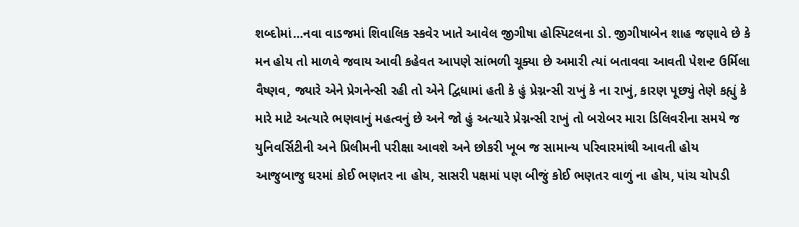શબ્દોમાં…નવા વાડજમાં શિવાલિક સ્કવેર ખાતે આવેલ જીગીષા હોસ્પિટલના ડો. જીગીષાબેન શાહ જણાવે છે કે મન હોય તો માળવે જવાય આવી કહેવત આપણે સાંભળી ચૂક્યા છે અમારી ત્યાં બતાવવા આવતી પેશન્ટ ઉર્મિલા વૈષ્ણવ, જ્યારે એને પ્રેગનેન્સી રહી તો એને દ્વિધામાં હતી કે હું પ્રેગ્નન્સી રાખું કે ના રાખું, કારણ પૂછ્યું તેણે કહ્યું કે મારે માટે અત્યારે ભણવાનું મહત્વનું છે અને જો હું અત્યારે પ્રેગ્નન્સી રાખું તો બરોબર મારા ડિલિવરીના સમયે જ યુનિવર્સિટીની અને પ્રિલીમની પરીક્ષા આવશે અને છોકરી ખૂબ જ સામાન્ય પરિવારમાંથી આવતી હોય આજુબાજુ ઘરમાં કોઈ ભણતર ના હોય, સાસરી પક્ષમાં પણ બીજું કોઈ ભણતર વાળું ના હોય, પાંચ ચોપડી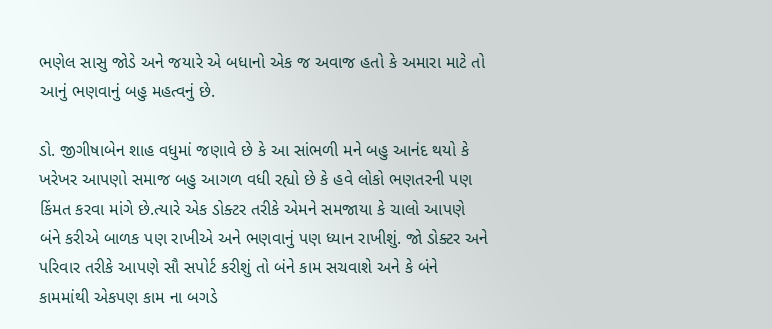ભણેલ સાસુ જોડે અને જયારે એ બધાનો એક જ અવાજ હતો કે અમારા માટે તો આનું ભણવાનું બહુ મહત્વનું છે.

ડો. જીગીષાબેન શાહ વધુમાં જણાવે છે કે આ સાંભળી મને બહુ આનંદ થયો કે ખરેખર આપણો સમાજ બહુ આગળ વધી રહ્યો છે કે હવે લોકો ભણતરની પણ કિંમત કરવા માંગે છે.ત્યારે એક ડોક્ટર તરીકે એમને સમજાયા કે ચાલો આપણે બંને કરીએ બાળક પણ રાખીએ અને ભણવાનું પણ ધ્યાન રાખીશું. જો ડોક્ટર અને પરિવાર તરીકે આપણે સૌ સપોર્ટ કરીશું તો બંને કામ સચવાશે અને કે બંને કામમાંથી એકપણ કામ ના બગડે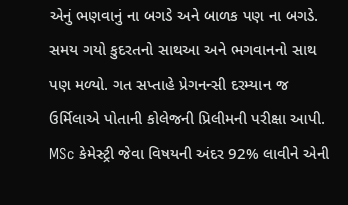એનું ભણવાનું ના બગડે અને બાળક પણ ના બગડે. સમય ગયો કુદરતનો સાથઆ અને ભગવાનનો સાથ પણ મળ્યો. ગત સપ્તાહે પ્રેગનન્સી દરમ્યાન જ ઉર્મિલાએ પોતાની કોલેજની પ્રિલીમની પરીક્ષા આપી. MSc કેમેસ્ટ્રી જેવા વિષયની અંદર 92% લાવીને એની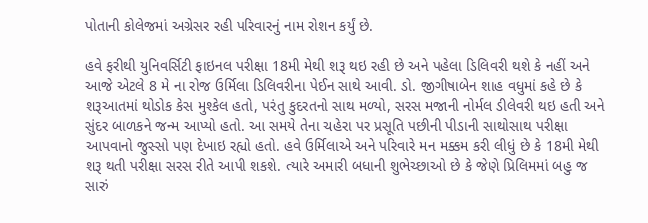પોતાની કોલેજમાં અગ્રેસર રહી પરિવારનું નામ રોશન કર્યું છે.

હવે ફરીથી યુનિવર્સિટી ફાઇનલ પરીક્ષા 18મી મેથી શરૂ થઇ રહી છે અને પહેલા ડિલિવરી થશે કે નહીં અને આજે એટલે 8 મે ના રોજ ઉર્મિલા ડિલિવરીના પેઈન સાથે આવી. ડો. જીગીષાબેન શાહ વધુમાં કહે છે કે શરૂઆતમાં થોડોક કેસ મુશ્કેલ હતો, પરંતુ કુદરતનો સાથ મળ્યો, સરસ મજાની નોર્મલ ડીલેવરી થઇ હતી અને સુંદર બાળકને જન્મ આપ્યો હતો. આ સમયે તેના ચહેરા પર પ્રસૂતિ પછીની પીડાની સાથોસાથ પરીક્ષા આપવાનો જુસ્સો પણ દેખાઇ રહ્યો હતો. હવે ઉર્મિલાએ અને પરિવારે મન મક્કમ કરી લીધું છે કે 18મી મેથી શરૂ થતી પરીક્ષા સરસ રીતે આપી શકશે. ત્યારે અમારી બધાની શુભેચ્છાઓ છે કે જેણે પ્રિલિમમાં બહુ જ સારું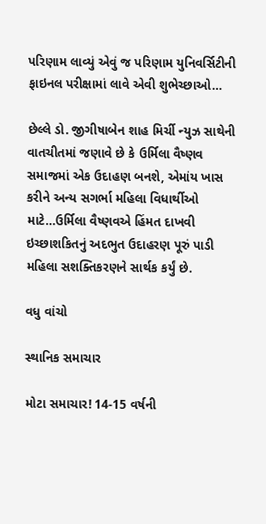પરિણામ લાવ્યું એવું જ પરિણામ યુનિવર્સિટીની ફાઇનલ પરીક્ષામાં લાવે એવી શુભેચ્છાઓ…

છેલ્લે ડો. જીગીષાબેન શાહ મિર્ચી ન્યુઝ સાથેની વાતચીતમાં જણાવે છે કે ઉર્મિલા વૈષ્ણવ સમાજમાં એક ઉદાહણ બનશે, એમાંય ખાસ કરીને અન્ય સગર્ભા મહિલા વિધાર્થીઓ માટે…ઉર્મિલા વૈષ્ણવએ હિંમત દાખવી ઇચ્છાશકિતનું અદભુત ઉદાહરણ પૂરું પાડી મહિલા સશક્તિકરણને સાર્થક કર્યું છે.

વધુ વાંચો

સ્થાનિક સમાચાર

મોટા સમાચાર! 14-15 વર્ષની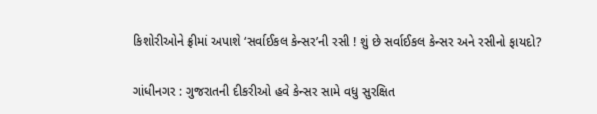કિશોરીઓને ફ્રીમાં અપાશે ‘સર્વાઈકલ કેન્સર’ની રસી ! શું છે સર્વાઈકલ કેન્સર અને રસીનો ફાયદો?

ગાંધીનગર : ગુજરાતની દીકરીઓ હવે કેન્સર સામે વધુ સુરક્ષિત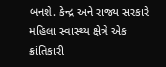બનશે. કેન્દ્ર અને રાજ્ય સરકારે મહિલા સ્વાસ્થ્ય ક્ષેત્રે એક ક્રાંતિકારી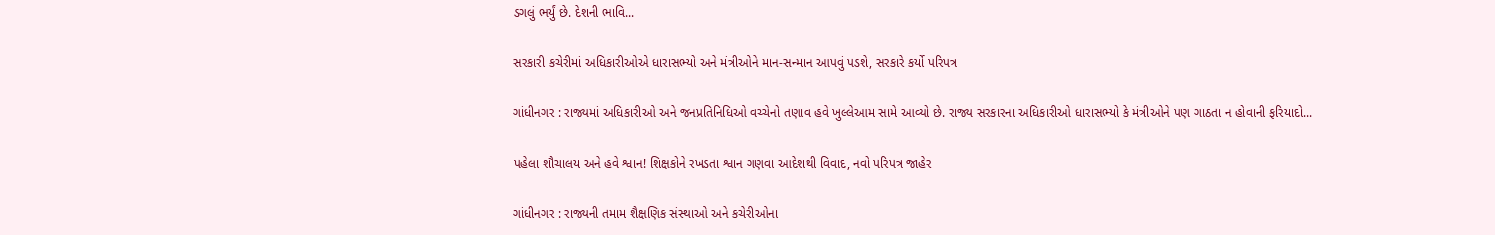ડગલું ભર્યું છે. દેશની ભાવિ...

સરકારી કચેરીમાં અધિકારીઓએ ધારાસભ્યો અને મંત્રીઓને માન-સન્માન આપવું પડશે, સરકારે કર્યો પરિપત્ર

ગાંધીનગર : રાજ્યમાં અધિકારીઓ અને જનપ્રતિનિધિઓ વચ્ચેનો તણાવ હવે ખુલ્લેઆમ સામે આવ્યો છે. રાજ્ય સરકારના અધિકારીઓ ધારાસભ્યો કે મંત્રીઓને પણ ગાઠતા ન હોવાની ફરિયાદો...

પહેલા શૌચાલય અને હવે શ્વાન! શિક્ષકોને રખડતા શ્વાન ગણવા આદેશથી વિવાદ, નવો પરિપત્ર જાહેર

ગાંધીનગર : રાજ્યની તમામ શૈક્ષણિક સંસ્થાઓ અને કચેરીઓના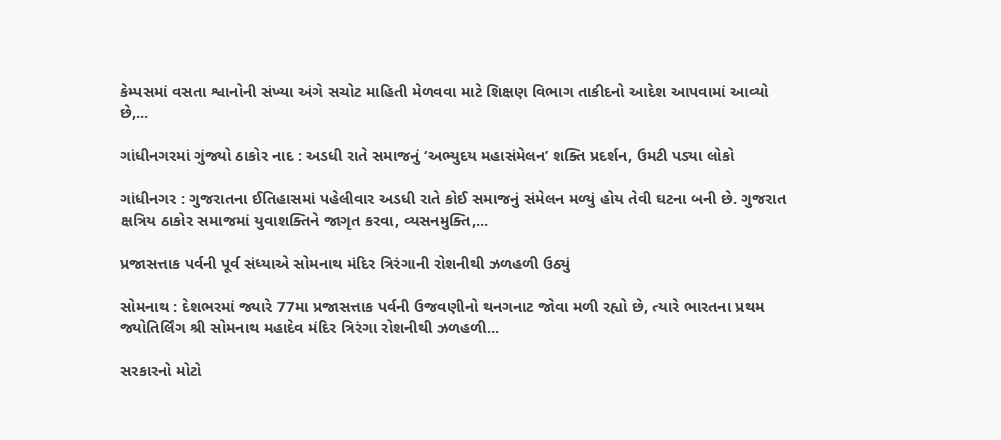કેમ્પસમાં વસતા શ્વાનોની સંખ્યા અંગે સચોટ માહિતી મેળવવા માટે શિક્ષણ વિભાગ તાકીદનો આદેશ આપવામાં આવ્યો છે,...

ગાંધીનગરમાં ગુંજ્યો ઠાકોર નાદ : અડધી રાતે સમાજનું ‘અભ્યુદય મહાસંમેલન’ શક્તિ પ્રદર્શન, ઉમટી પડ્યા લોકો

ગાંધીનગર : ગુજરાતના ઈતિહાસમાં પહેલીવાર અડધી રાતે કોઈ સમાજનું સંમેલન મળ્યું હોય તેવી ઘટના બની છે. ગુજરાત ક્ષત્રિય ઠાકોર સમાજમાં યુવાશક્તિને જાગૃત કરવા, વ્યસનમુક્તિ,...

પ્રજાસત્તાક પર્વની પૂર્વ સંધ્યાએ સોમનાથ મંદિર ત્રિરંગાની રોશનીથી ઝળહળી ઉઠ્યું

સોમનાથ : દેશભરમાં જ્યારે 77મા પ્રજાસત્તાક પર્વની ઉજવણીનો થનગનાટ જોવા મળી રહ્યો છે, ત્યારે ભારતના પ્રથમ જ્યોતિર્લિંગ શ્રી સોમનાથ મહાદેવ મંદિર ત્રિરંગા રોશનીથી ઝળહળી...

સરકારનો મોટો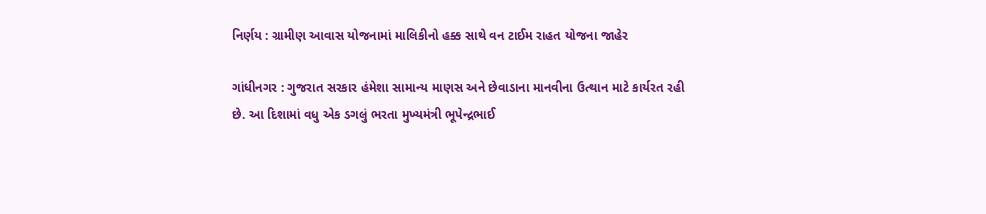નિર્ણય : ગ્રામીણ આવાસ યોજનામાં માલિકીનો હક્ક સાથે વન ટાઈમ રાહત યોજના જાહેર

ગાંધીનગર : ગુજરાત સરકાર હંમેશા સામાન્ય માણસ અને છેવાડાના માનવીના ઉત્થાન માટે કાર્યરત રહી છે. આ દિશામાં વધુ એક ડગલું ભરતા મુખ્યમંત્રી ભૂપેન્દ્રભાઈ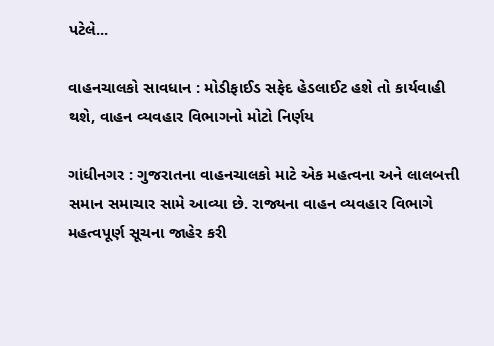પટેલે...

વાહનચાલકો સાવધાન : મોડીફાઈડ સફેદ હેડલાઈટ હશે તો કાર્યવાહી થશે, વાહન વ્યવહાર વિભાગનો મોટો નિર્ણય

ગાંધીનગર : ગુજરાતના વાહનચાલકો માટે એક મહત્વના અને લાલબત્તી સમાન સમાચાર સામે આવ્યા છે. રાજ્યના વાહન વ્યવહાર વિભાગે મહત્વપૂર્ણ સૂચના જાહેર કરી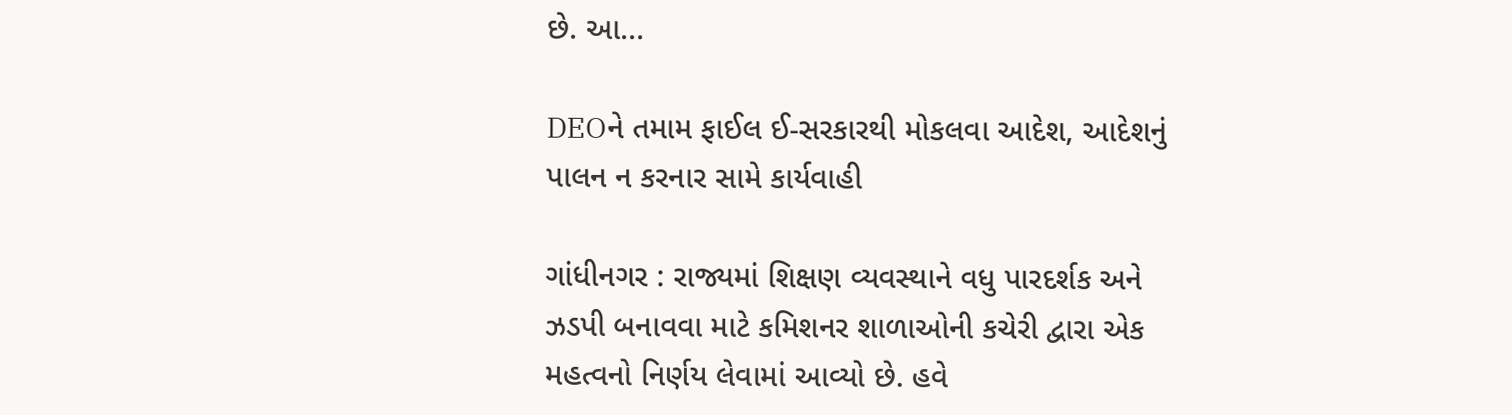છે. આ...

DEOને તમામ ફાઈલ ઈ-સરકારથી મોકલવા આદેશ, આદેશનું પાલન ન કરનાર સામે કાર્યવાહી

ગાંધીનગર : રાજ્યમાં શિક્ષણ વ્યવસ્થાને વધુ પારદર્શક અને ઝડપી બનાવવા માટે કમિશનર શાળાઓની કચેરી દ્વારા એક મહત્વનો નિર્ણય લેવામાં આવ્યો છે. હવે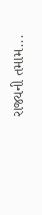રાજ્યની તમામ...